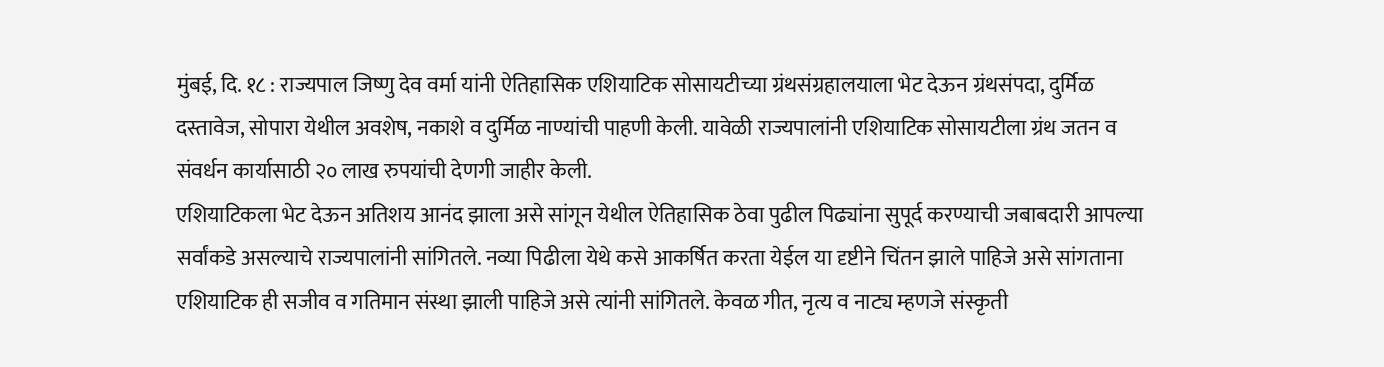मुंबई, दि. १८ : राज्यपाल जिष्णु देव वर्मा यांनी ऐतिहासिक एशियाटिक सोसायटीच्या ग्रंथसंग्रहालयाला भेट देऊन ग्रंथसंपदा, दुर्मिळ दस्तावेज, सोपारा येथील अवशेष, नकाशे व दुर्मिळ नाण्यांची पाहणी केली. यावेळी राज्यपालांनी एशियाटिक सोसायटीला ग्रंथ जतन व संवर्धन कार्यासाठी २० लाख रुपयांची देणगी जाहीर केली.
एशियाटिकला भेट देऊन अतिशय आनंद झाला असे सांगून येथील ऐतिहासिक ठेवा पुढील पिढ्यांना सुपूर्द करण्याची जबाबदारी आपल्या सर्वांकडे असल्याचे राज्यपालांनी सांगितले. नव्या पिढीला येथे कसे आकर्षित करता येईल या दृष्टीने चिंतन झाले पाहिजे असे सांगताना एशियाटिक ही सजीव व गतिमान संस्था झाली पाहिजे असे त्यांनी सांगितले. केवळ गीत, नृत्य व नाट्य म्हणजे संस्कृती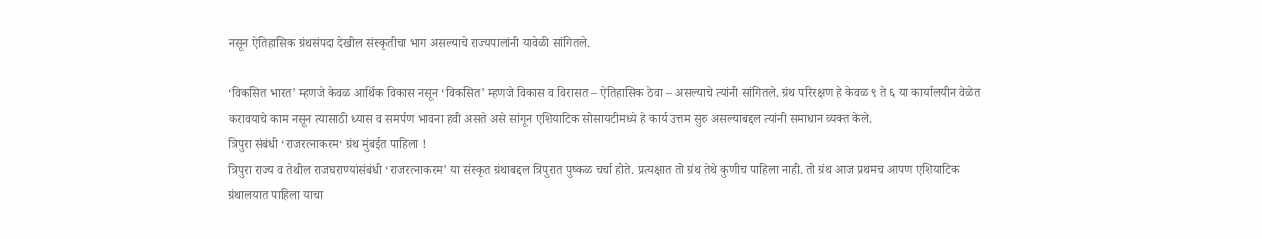नसून ऐतिहासिक ग्रंथसंपदा देखील संस्कृतीचा भाग असल्याचे राज्यपालांनी यावेळी सांगितले.

‘विकसित भारत’ म्हणजे केवळ आर्थिक विकास नसून ‘विकसित’ म्हणजे विकास व विरासत – ऐतिहासिक ठेवा – असल्याचे त्यांनी सांगितले. ग्रंथ परिरक्षण हे केवळ ९ ते ६ या कार्यालयीन वेळेत करावयाचे काम नसून त्यासाठी ध्यास व समर्पण भावना हवी असते असे सांगून एशियाटिक सोसायटीमध्ये हे कार्य उत्तम सुरु असल्याबद्दल त्यांनी समाधान व्यक्त केले.
त्रिपुरा संबंधी ‘राजरत्नाकरम‘ ग्रंथ मुंबईत पाहिला !
त्रिपुरा राज्य व तेथील राजघराण्यांसंबंधी ‘राजरत्नाकरम’ या संस्कृत ग्रंथाबद्दल त्रिपुरात पुष्कळ चर्चा होते. प्रत्यक्षात तो ग्रंथ तेथे कुणीच पाहिला नाही. तो ग्रंथ आज प्रथमच आपण एशियाटिक ग्रंथालयात पाहिला याचा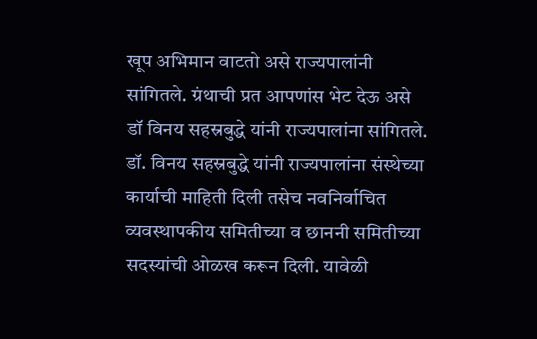खूप अभिमान वाटतो असे राज्यपालांनी सांगितले. ग्रंथाची प्रत आपणांस भेट देऊ असे डॉ विनय सहस्रबुद्धे यांनी राज्यपालांना सांगितले. डॉ. विनय सहस्रबुद्धे यांनी राज्यपालांना संस्थेच्या कार्याची माहिती दिली तसेच नवनिर्वाचित व्यवस्थापकीय समितीच्या व छाननी समितीच्या सदस्यांची ओळख करून दिली. यावेळी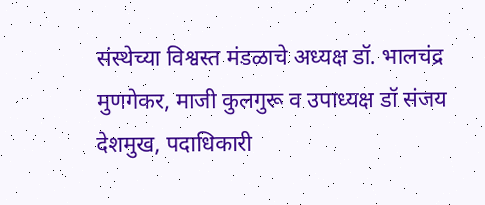संस्थेच्या विश्वस्त मंडळाचे अध्यक्ष डॉ. भालचंद्र मुणगेकर, माजी कुलगुरू व उपाध्यक्ष डॉ संजय देशमुख, पदाधिकारी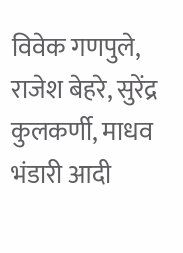विवेक गणपुले, राजेश बेहरे, सुरेंद्र कुलकर्णी, माधव भंडारी आदी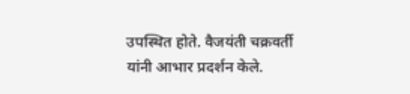उपस्थित होते. वैजयंती चक्रवर्ती यांनी आभार प्रदर्शन केले.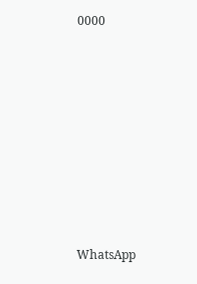0000









WhatsApp